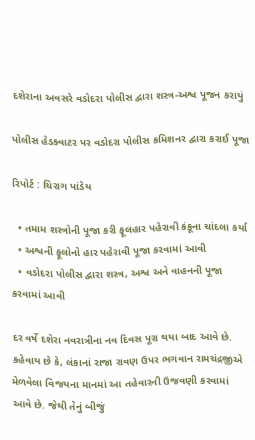દશેરાના અવસરે વડોદરા પોલીસ દ્વારા શસ્ત્ર-અશ્વ પૂજન કરાયું

પોલીસ હેડક્વાટર પર વડોદરા પોલીસ કમિશનર દ્વારા કરાઈ પૂજા

રિપોર્ટ : ચિરાગ પાંડેય

  • તમામ શસ્ત્રોની પૂજા કરી ફૂલહાર પહેરાવી કંકૂના ચાંદલા કર્યા
  • અશ્વની ફૂલોનો હાર પહેરાવી પૂજા કરવામાં આવી
  • વડોદરા પોલીસ દ્વારા શસ્ત્ર, અશ્વ અને વાહનની પૂજા કરવામાં આવી

દર વર્ષે દશેરા નવરાત્રીના નવ દિવસ પૂરા થયા બાદ આવે છે. કહેવાય છે કે, લંકાનાં રાજા રાવણ ઉપર ભગવાન રામચંદ્રજીએ મેળવેલા વિજયના માનમાં આ તહેવારની ઉજવણી કરવામાં આવે છે. જેથી તેનું બીજું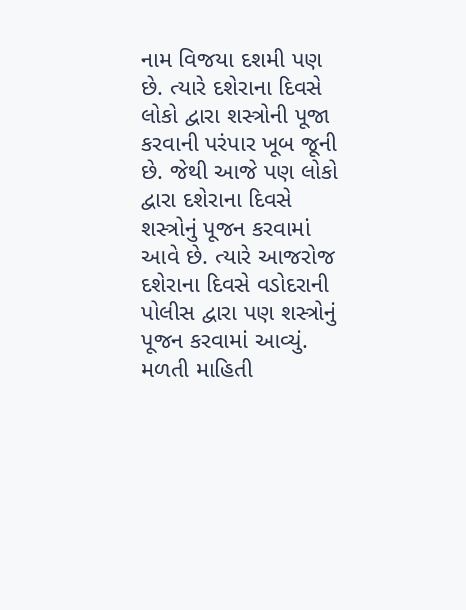નામ વિજયા દશમી પણ છે. ત્યારે દશેરાના દિવસે લોકો દ્વારા શસ્ત્રોની પૂજા કરવાની પરંપાર ખૂબ જૂની છે. જેથી આજે પણ લોકો દ્વારા દશેરાના દિવસે શસ્ત્રોનું પૂજન કરવામાં આવે છે. ત્યારે આજરોજ દશેરાના દિવસે વડોદરાની પોલીસ દ્વારા પણ શસ્ત્રોનું પૂજન કરવામાં આવ્યું.
મળતી માહિતી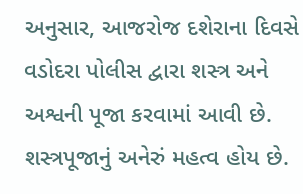અનુસાર, આજરોજ દશેરાના દિવસે વડોદરા પોલીસ દ્વારા શસ્ત્ર અને અશ્વની પૂજા કરવામાં આવી છે. શસ્ત્રપૂજાનું અનેરું મહત્વ હોય છે.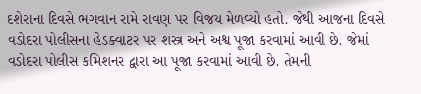દશેરાના દિવસે ભગવાન રામે રાવણ પર વિજય મેળવ્યો હતો. જેથી આજના દિવસે વડોદરા પોલીસના હેડક્વાટર પર શસ્ત્ર અને અશ્વ પૂજા કરવામાં આવી છે. જેમાં વડોદરા પોલીસ કમિશનર દ્વારા આ પૂજા કરવામાં આવી છે. તેમની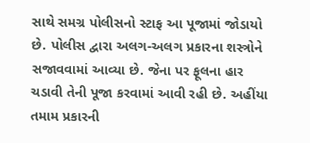સાથે સમગ્ર પોલીસનો સ્ટાફ આ પૂજામાં જોડાયો છે. પોલીસ દ્વારા અલગ-અલગ પ્રકારના શસ્ત્રોને સજાવવામાં આવ્યા છે. જેના પર ફૂલના હાર ચડાવી તેની પૂજા કરવામાં આવી રહી છે. અહીંયા તમામ પ્રકારની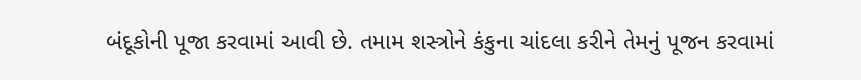બંદૂકોની પૂજા કરવામાં આવી છે. તમામ શસ્ત્રોને કંકુના ચાંદલા કરીને તેમનું પૂજન કરવામાં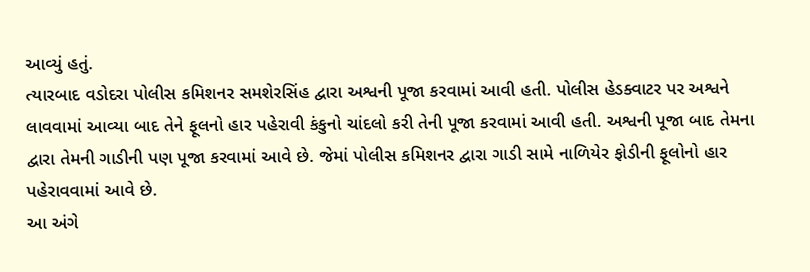આવ્યું હતું.
ત્યારબાદ વડોદરા પોલીસ કમિશનર સમશેરસિંહ દ્વારા અશ્વની પૂજા કરવામાં આવી હતી. પોલીસ હેડક્વાટર પર અશ્વને લાવવામાં આવ્યા બાદ તેને ફૂલનો હાર પહેરાવી કંકુનો ચાંદલો કરી તેની પૂજા કરવામાં આવી હતી. અશ્વની પૂજા બાદ તેમના દ્વારા તેમની ગાડીની પણ પૂજા કરવામાં આવે છે. જેમાં પોલીસ કમિશનર દ્વારા ગાડી સામે નાળિયેર ફોડીની ફૂલોનો હાર પહેરાવવામાં આવે છે.
આ અંગે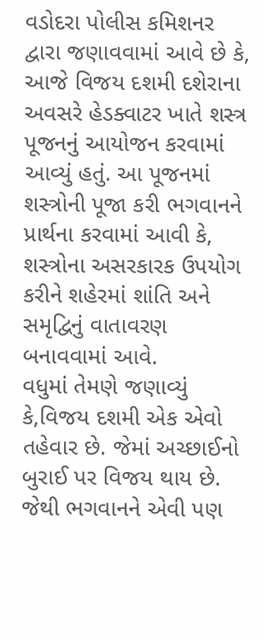વડોદરા પોલીસ કમિશનર દ્વારા જણાવવામાં આવે છે કે, આજે વિજય દશમી દશેરાના અવસરે હેડક્વાટર ખાતે શસ્ત્ર પૂજનનું આયોજન કરવામાં આવ્યું હતું. આ પૂજનમાં શસ્ત્રોની પૂજા કરી ભગવાનને પ્રાર્થના કરવામાં આવી કે, શસ્ત્રોના અસરકારક ઉપયોગ કરીને શહેરમાં શાંતિ અને સમૃદ્વિનું વાતાવરણ બનાવવામાં આવે.
વધુમાં તેમણે જણાવ્યું કે,વિજય દશમી એક એવો તહેવાર છે. જેમાં અચ્છાઈનો બુરાઈ પર વિજય થાય છે. જેથી ભગવાનને એવી પણ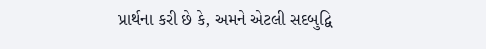પ્રાર્થના કરી છે કે, અમને એટલી સદબુદ્વિ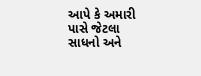આપે કે અમારી પાસે જેટલા સાધનો અને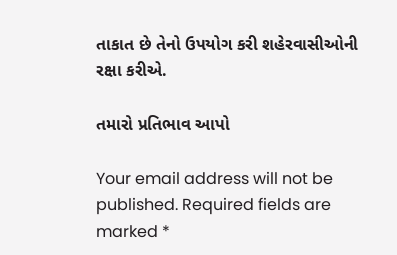તાકાત છે તેનો ઉપયોગ કરી શહેરવાસીઓની રક્ષા કરીએ.

તમારો પ્રતિભાવ આપો

Your email address will not be published. Required fields are marked *